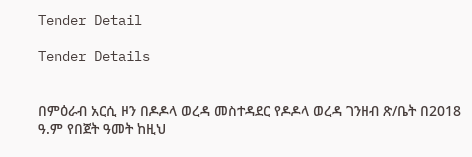Tender Detail

Tender Details


በምዕራብ አርሲ ዞን በዶዶላ ወረዳ መስተዳደር የዶዶላ ወረዳ ገንዘብ ጽ/ቤት በ2018 ዓ.ም የበጀት ዓመት ከዚህ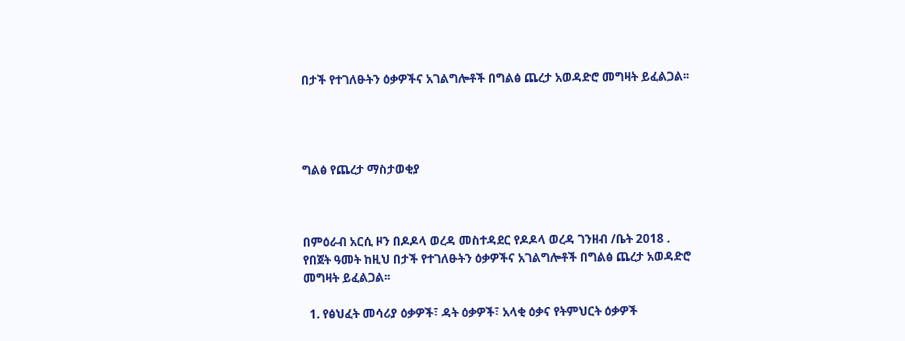በታች የተገለፁትን ዕቃዎችና አገልግሎቶች በግልፅ ጨረታ አወዳድሮ መግዛት ይፈልጋል፡፡




ግልፅ የጨረታ ማስታወቂያ



በምዕራብ አርሲ ዞን በዶዶላ ወረዳ መስተዳደር የዶዶላ ወረዳ ገንዘብ /ቤት 2018 . የበጀት ዓመት ከዚህ በታች የተገለፁትን ዕቃዎችና አገልግሎቶች በግልፅ ጨረታ አወዳድሮ መግዛት ይፈልጋል፡፡

  1. የፅህፈት መሳሪያ ዕቃዎች፣ ዳት ዕቃዎች፣ አላቂ ዕቃና የትምህርት ዕቃዎች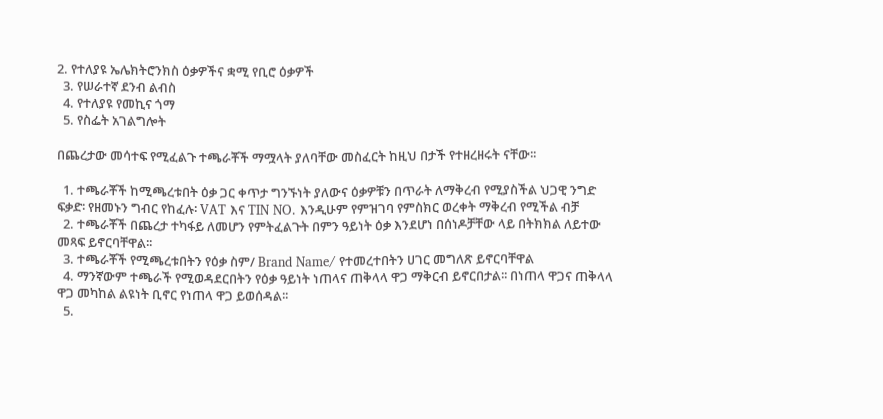2. የተለያዩ ኤሌክትሮንክስ ዕቃዎችና ቋሚ የቢሮ ዕቃዎች
  3. የሠራተኛ ደንብ ልብስ
  4. የተለያዩ የመኪና ጎማ
  5. የስፌት አገልግሎት

በጨረታው መሳተፍ የሚፈልጉ ተጫራቾች ማሟላት ያለባቸው መስፈርት ከዚህ በታች የተዘረዘሩት ናቸው፡፡

  1. ተጫራቾች ከሚጫረቱበት ዕቃ ጋር ቀጥታ ግንኙነት ያለውና ዕቃዎቹን በጥራት ለማቅረብ የሚያስችል ህጋዊ ንግድ ፍቃድ፡ የዘመኑን ግብር የከፈሉ፡ VAT እና TIN NO. እንዲሁም የምዝገባ የምስክር ወረቀት ማቅረብ የሚችል ብቻ
  2. ተጫራቾች በጨረታ ተካፋይ ለመሆን የምትፈልጉት በምን ዓይነት ዕቃ እንደሆነ በሰነዶቻቸው ላይ በትክክል ለይተው መጻፍ ይኖርባቸዋል፡፡
  3. ተጫራቾች የሚጫረቱበትን የዕቃ ስም/ Brand Name/ የተመረተበትን ሀገር መግለጽ ይኖርባቸዋል
  4. ማንኛውም ተጫራች የሚወዳደርበትን የዕቃ ዓይነት ነጠላና ጠቅላላ ዋጋ ማቅርብ ይኖርበታል፡፡ በነጠላ ዋጋና ጠቅላላ ዋጋ መካከል ልዩነት ቢኖር የነጠላ ዋጋ ይወሰዳል፡፡
  5.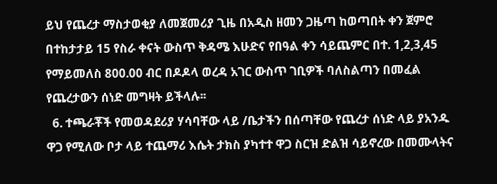ይህ የጨረታ ማስታወቂያ ለመጀመሪያ ጊዜ በአዲስ ዘመን ጋዜጣ ከወጣበት ቀን ጀምሮ በተከታታይ 15 የስራ ቀናት ውስጥ ቅዳሜ እሁድና የበዓል ቀን ሳይጨምር በተ. 1,2,3,45 የማይመለስ 800.00 ብር በዶዶላ ወረዳ አገር ውስጥ ገቢዎች ባለስልጣን በመፈል የጨረታውን ሰነድ መግዛት ይችላሉ፡፡
  6. ተጫራቾች የመወዳደሪያ ሃሳባቸው ላይ /ቤታችን በሰጣቸው የጨረታ ሰነድ ላይ ያአንዱ ዋጋ የሚለው ቦታ ላይ ተጨማሪ እሴት ታክስ ያካተተ ዋጋ ስርዝ ድልዝ ሳይኖረው በመሙላትና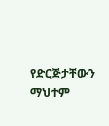የድርጅታቸውን ማህተም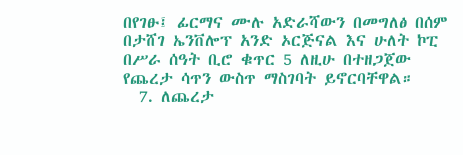በየገፁ፤ ፊርማና ሙሉ አድራሻውን በመግለፅ በሰም በታሸገ ኤንቨሎፕ አንድ ኦርጅናል እና ሁለት ኮፒ በሥራ ሰዓት ቢሮ ቁጥር 5 ለዚሁ በተዘጋጀው የጨረታ ሳጥን ውስጥ ማስገባት ይኖርባቸዋል።
  7. ለጨረታ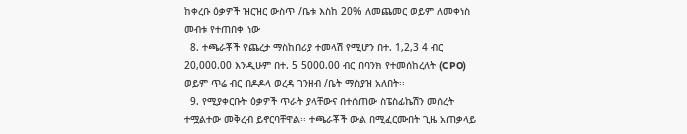ከቀረቡ ዕቃዎች ዝርዝር ውስጥ /ቤቱ እስከ 20% ለመጨመር ወይም ለመቀነስ መብቱ የተጠበቀ ነው
  8. ተጫራቾች የጨረታ ማስከበሪያ ተመላሽ የሚሆን በተ. 1,2,3 4 ብር 20,000.00 እንዲሁም በተ. 5 5000.00 ብር በባንክ የተመሰከረለት (CPO) ወይም ጥሬ ብር በዶዶላ ወረዳ ገንዘብ /ቤት ማስያዝ አለበት፡፡
  9. የሚያቀርቡት ዕቃዎች ጥራት ያላቸውና በተሰጠው ስፔስፊኬሽን መሰረት ተሟልተው መቅረብ ይኖርባቸዋል፡፡ ተጫራቾች ውል በሚፈርሙበት ጊዜ አጠቃላይ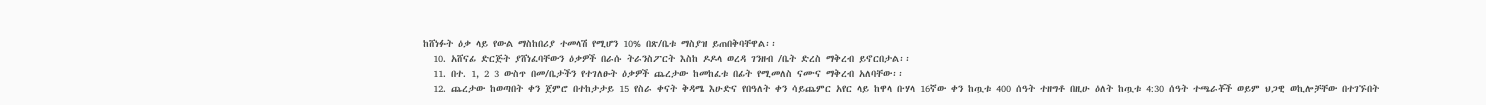ከሸነፉት ዕቃ ላይ የውል ማስከበሪያ ተመላሽ የሚሆን 10% በጽ/ቤቱ ማስያዝ ይጠበቅባቸዋል፡፡
  10. አሸናፊ ድርጅት ያሸነፈባቸውን ዕቃዎች በራሱ ትራንስፖርት እስከ ዶዶላ ወረዳ ገንዘብ /ቤት ድረስ ማቅረብ ይኖርበታል፡፡
  11. በተ. 1, 2 3 ውስጥ በመ/ቤታችን የተገለፁት ዕቃዎች ጨረታው ከመከፈቱ በፊት የሚመለስ ናሙና ማቅረብ አለባቸው፡፡
  12. ጨረታው ከወጣበት ቀን ጀምሮ በተከታታይ 15 የስራ ቀናት ቅዳሜ እሁድና የበዓለት ቀን ሳይጨምር አየር ላይ ከዋላ ቡሃላ 16ኛው ቀን ከጧቱ 400 ሰዓት ተዘግቶ በዚሁ ዕለት ከጧቱ 4:30 ሰዓት ተጫራቾች ወይም ህጋዊ ወኪሎቻቸው በተገኙበት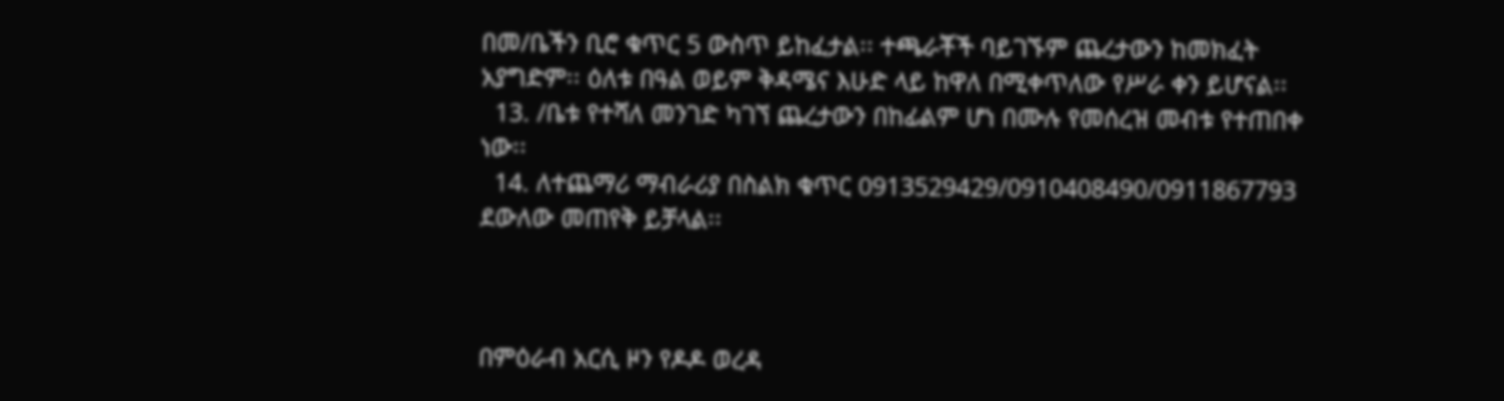በመ/ቤችን ቢሮ ቁጥር 5 ውስጥ ይከፈታል፡፡ ተጫራቾች ባይገኙም ጨረታውን ከመክፈት አያግድም፡፡ ዕለቱ በዓል ወይም ቅዳሜና እሁድ ላይ ከዋለ በሚቀጥለው የሥራ ቀን ይሆናል፡፡
  13. /ቤቱ የተሻለ መንገድ ካገኘ ጨረታውን በከፊልም ሆነ በሙሉ የመሰረዝ መብቱ የተጠበቀ ነው፡፡
  14. ለተጨማሪ ማብራሪያ በስልክ ቁጥር 0913529429/0910408490/0911867793 ደውለው መጠየቅ ይቻላል፡፡



በምዕራብ አርሲ ዞን የዶዶ ወረዳ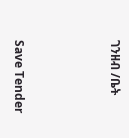ገንዘብ /ቤት



Save Tender